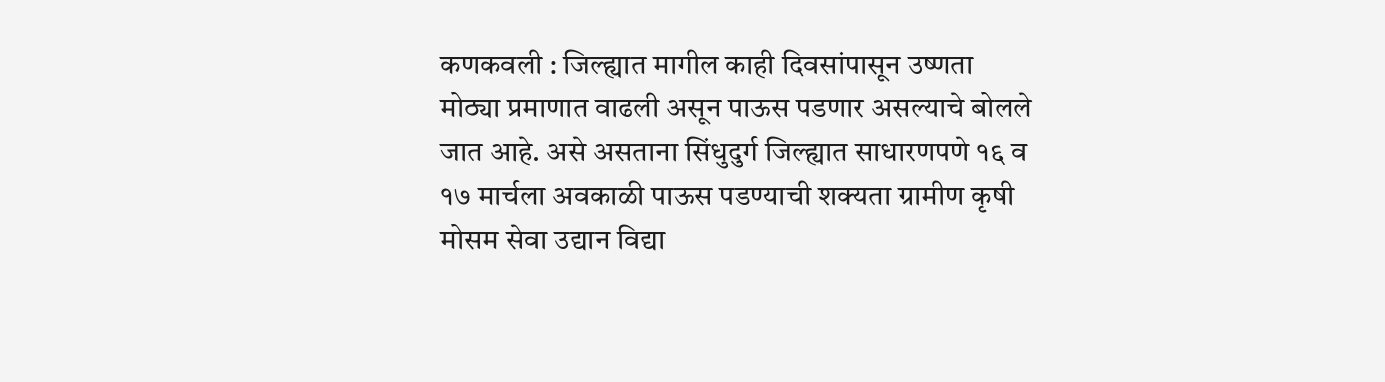कणकवली : जिल्ह्यात मागील काही दिवसांपासून उष्णता मोठ्या प्रमाणात वाढली असून पाऊस पडणार असल्याचे बोलले जात आहे. असे असताना सिंधुदुर्ग जिल्ह्यात साधारणपणे १६ व १७ मार्चला अवकाळी पाऊस पडण्याची शक्यता ग्रामीण कृषी मोसम सेवा उद्यान विद्या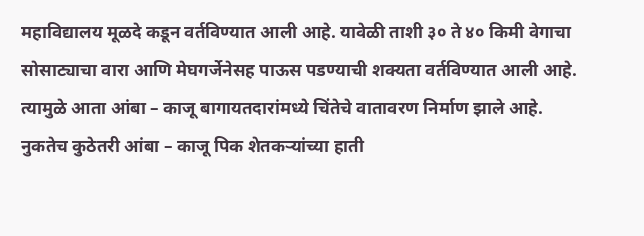महाविद्यालय मूळदे कडून वर्तविण्यात आली आहे. यावेळी ताशी ३० ते ४० किमी वेगाचा सोसाट्याचा वारा आणि मेघगर्जेनेसह पाऊस पडण्याची शक्यता वर्तविण्यात आली आहे.
त्यामुळे आता आंबा – काजू बागायतदारांमध्ये चिंतेचे वातावरण निर्माण झाले आहे. नुकतेच कुठेतरी आंबा – काजू पिक शेतकऱ्यांच्या हाती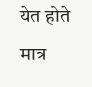येत होते मात्र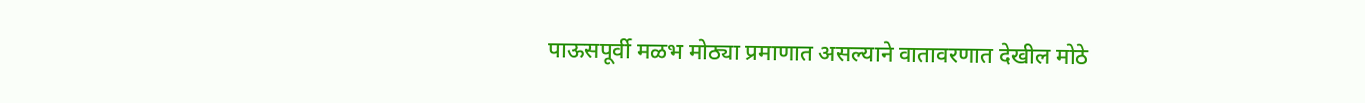पाऊसपूर्वी मळभ मोठ्या प्रमाणात असल्याने वातावरणात देखील मोठे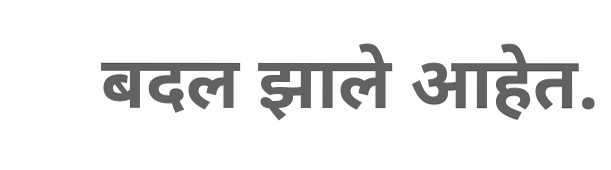बदल झाले आहेत.